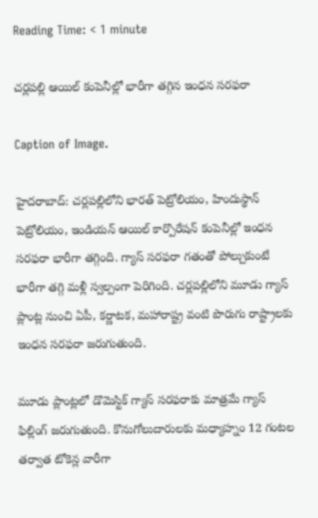Reading Time: < 1 minute

చర్లపల్లి ఆయిల్ కంపెనీల్లో భారీగా తగ్గిన ఇంధన సరఫరా

Caption of Image.

హైదరాబాద్: చర్లపల్లిలోని భారత్ పెట్రోలియం, హిందుస్థాన్ పెట్రోలియం, ఇండియన్ ఆయిల్ కార్పొరేషన్ కంపెనీల్లో ఇంధన సరఫరా భారీగా తగ్గింది. గ్యాస్ సరఫరా గతంతో పోల్చుకుంటే భారీగా తగ్గి మళ్లీ స్వల్పంగా పెరిగింది. చర్లపల్లిలోని మూడు గ్యాస్ ప్లాంట్ల నుంచి ఏపీ, కర్ణాటక, మహారాష్ట్ర వంటి పొరుగు రాష్ట్రాలకు ఇంధన సరఫరా జరుగుతుంది.

మూడు ప్లాంట్లలో డొమెస్టిక్ గ్యాస్ సరఫరాకు మాత్రమే గ్యాస్ ఫిల్లింగ్ జరుగుతుంది. కొనుగోలుదారులకు మధ్యాహ్నం 12 గంటల తర్వాత టోకెన్ల వారీగా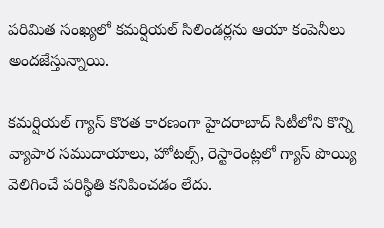పరిమిత సంఖ్యలో కమర్షియల్ సిలిండర్లను ఆయా కంపెనీలు అందజేస్తున్నాయి.

కమర్షియల్ గ్యాస్ కొరత కారణంగా హైదరాబాద్ సిటీలోని కొన్ని వ్యాపార సముదాయాలు, హోటల్స్, రెస్టారెంట్లలో గ్యాస్ పొయ్యి వెలిగించే పరిస్థితి కనిపించడం లేదు.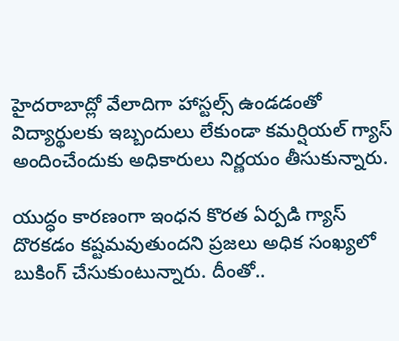హైదరాబాద్లో వేలాదిగా హాస్టల్స్ ఉండడంతో  విద్యార్థులకు ఇబ్బందులు లేకుండా కమర్షియల్ గ్యాస్ అందించేందుకు అధికారులు నిర్ణయం తీసుకున్నారు.

యుద్ధం కారణంగా ఇంధన కొరత ఏర్పడి గ్యాస్ దొరకడం కష్టమవుతుందని ప్రజలు అధిక సంఖ్యలో బుకింగ్ చేసుకుంటున్నారు. దీంతో..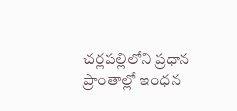చర్లపల్లిలోని ప్రధాన ప్రాంతాల్లో ఇంధన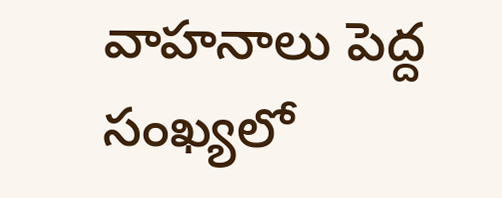వాహనాలు పెద్ద సంఖ్యలో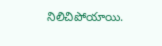నిలిచిపోయాయి.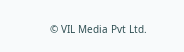© VIL Media Pvt Ltd.